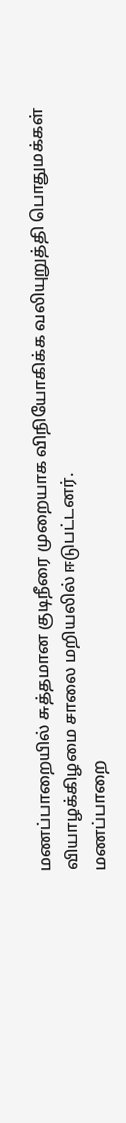மணப்பாறையில் சுத்தமான குடிநீரை முறையாக விநியோகிக்க வலியுறுத்தி பொதுமக்கள் வியாழக்கிழமை சாலை மறியலில் ஈடுபட்டனர்.
மணப்பாறை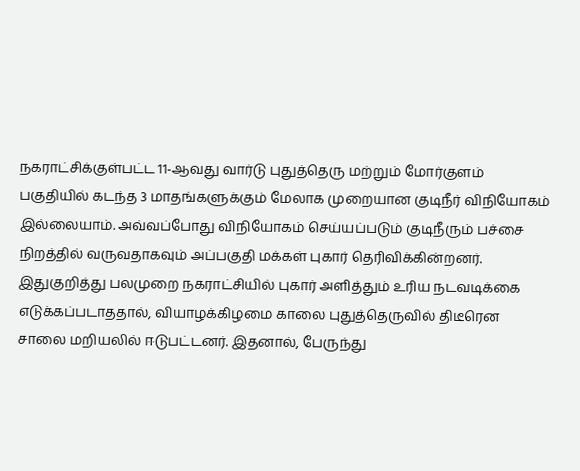நகராட்சிக்குள்பட்ட 11-ஆவது வார்டு புதுத்தெரு மற்றும் மோர்குளம் பகுதியில் கடந்த 3 மாதங்களுக்கும் மேலாக முறையான குடிநீர் விநியோகம் இல்லையாம். அவ்வப்போது விநியோகம் செய்யப்படும் குடிநீரும் பச்சை நிறத்தில் வருவதாகவும் அப்பகுதி மக்கள் புகார் தெரிவிக்கின்றனர்.
இதுகுறித்து பலமுறை நகராட்சியில் புகார் அளித்தும் உரிய நடவடிக்கை எடுக்கப்படாததால், வியாழக்கிழமை காலை புதுத்தெருவில் திடீரென சாலை மறியலில் ஈடுபட்டனர். இதனால், பேருந்து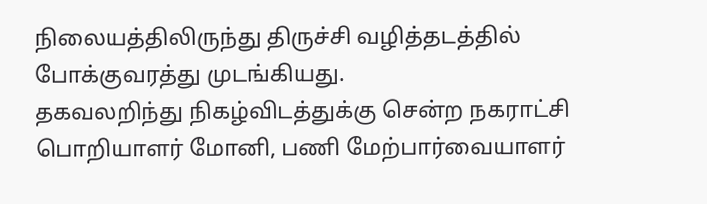நிலையத்திலிருந்து திருச்சி வழித்தடத்தில் போக்குவரத்து முடங்கியது.
தகவலறிந்து நிகழ்விடத்துக்கு சென்ற நகராட்சி பொறியாளர் மோனி, பணி மேற்பார்வையாளர்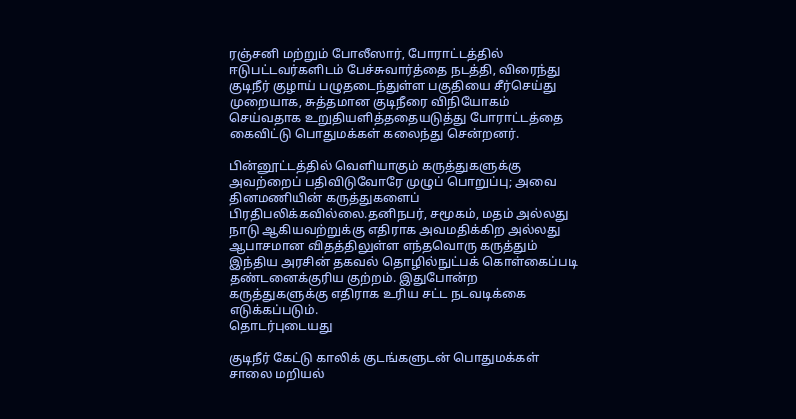ரஞ்சனி மற்றும் போலீஸார், போராட்டத்தில் ஈடுபட்டவர்களிடம் பேச்சுவார்த்தை நடத்தி, விரைந்து குடிநீர் குழாய் பழுதடைந்துள்ள பகுதியை சீர்செய்து முறையாக, சுத்தமான குடிநீரை விநியோகம் செய்வதாக உறுதியளித்ததையடுத்து போராட்டத்தை கைவிட்டு பொதுமக்கள் கலைந்து சென்றனர்.

பின்னூட்டத்தில் வெளியாகும் கருத்துகளுக்கு அவற்றைப் பதிவிடுவோரே முழுப் பொறுப்பு; அவை தினமணியின் கருத்துகளைப் பிரதிபலிக்கவில்லை.தனிநபர், சமூகம், மதம் அல்லது நாடு ஆகியவற்றுக்கு எதிராக அவமதிக்கிற அல்லது ஆபாசமான விதத்திலுள்ள எந்தவொரு கருத்தும் இந்திய அரசின் தகவல் தொழில்நுட்பக் கொள்கைப்படி தண்டனைக்குரிய குற்றம். இதுபோன்ற கருத்துகளுக்கு எதிராக உரிய சட்ட நடவடிக்கை எடுக்கப்படும்.
தொடர்புடையது

குடிநீர் கேட்டு காலிக் குடங்களுடன் பொதுமக்கள் சாலை மறியல்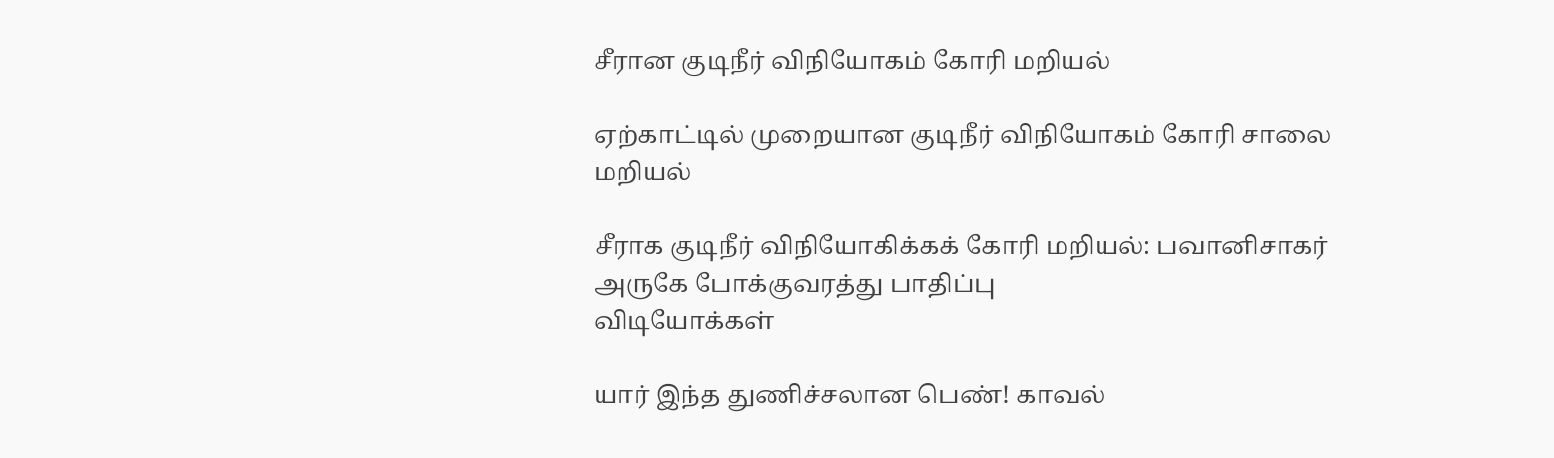சீரான குடிநீர் விநியோகம் கோரி மறியல்

ஏற்காட்டில் முறையான குடிநீர் விநியோகம் கோரி சாலை மறியல்

சீராக குடிநீர் விநியோகிக்கக் கோரி மறியல்: பவானிசாகர் அருகே போக்குவரத்து பாதிப்பு
விடியோக்கள்

யார் இந்த துணிச்சலான பெண்! காவல்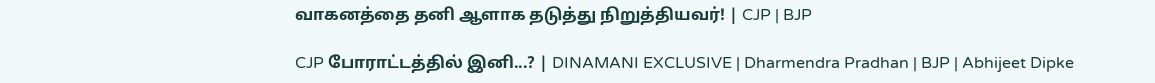வாகனத்தை தனி ஆளாக தடுத்து நிறுத்தியவர்! | CJP | BJP

CJP போராட்டத்தில் இனி...? | DINAMANI EXCLUSIVE | Dharmendra Pradhan | BJP | Abhijeet Dipke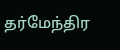தர்மேந்திர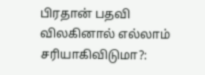பிரதான் பதவி விலகினால் எல்லாம் சரியாகிவிடுமா?: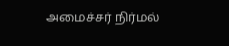அமைச்சர் நிர்மல்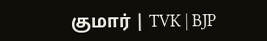குமார் | TVK | BJP